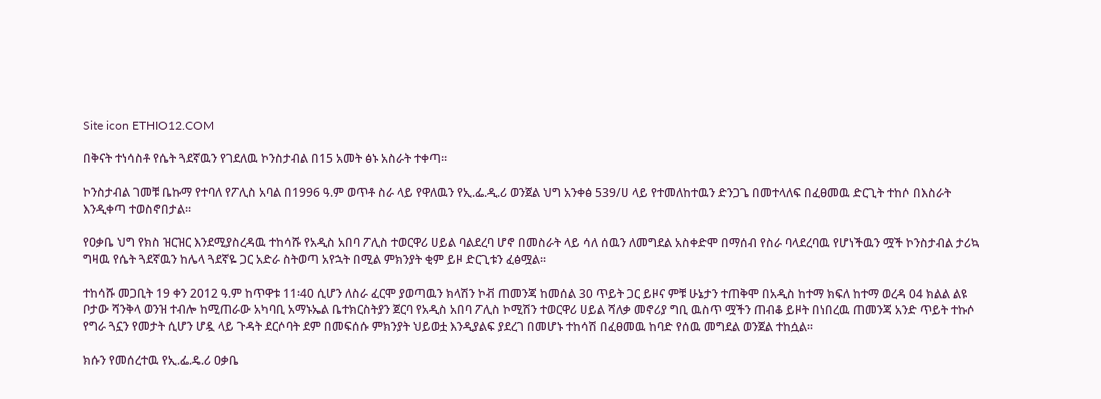Site icon ETHIO12.COM

በቅናት ተነሳስቶ የሴት ጓደኛዉን የገደለዉ ኮንስታብል በ15 አመት ፅኑ አስራት ተቀጣ፡፡

ኮንስታብል ገመቹ ቤኩማ የተባለ የፖሊስ አባል በ1996 ዓ.ም ወጥቶ ስራ ላይ የዋለዉን የኢ.ፌ.ዲ.ሪ ወንጀል ህግ አንቀፅ 539/ሀ ላይ የተመለከተዉን ድንጋጌ በመተላለፍ በፈፀመዉ ድርጊት ተከሶ በእስራት እንዲቀጣ ተወስኖበታል፡፡

የዐቃቤ ህግ የክስ ዝርዝር እንደሚያስረዳዉ ተከሳሹ የአዲስ አበባ ፖሊስ ተወርዋሪ ሀይል ባልደረባ ሆኖ በመስራት ላይ ሳለ ሰዉን ለመግደል አስቀድሞ በማሰብ የስራ ባላደረባዉ የሆነችዉን ሟች ኮንስታብል ታሪኳ ግዛዉ የሴት ጓደኛዉን ከሌላ ጓደኛዬ ጋር አድራ ስትወጣ አየኋት በሚል ምክንያት ቂም ይዞ ድርጊቱን ፈፅሟል፡፡

ተከሳሹ መጋቢት 19 ቀን 2012 ዓ.ም ከጥዋቱ 11፡40 ሲሆን ለስራ ፈርሞ ያወጣዉን ክላሽን ኮቭ ጠመንጃ ከመሰል 30 ጥይት ጋር ይዞና ምቹ ሁኔታን ተጠቅሞ በአዲስ ከተማ ክፍለ ከተማ ወረዳ 04 ክልል ልዩ ቦታው ሻንቅላ ወንዝ ተብሎ ከሚጠራው አካባቢ አማኑኤል ቤተክርስትያን ጀርባ የአዲስ አበባ ፖሊስ ኮሚሽን ተወርዋሪ ሀይል ሻለቃ መኖሪያ ግቢ ዉስጥ ሟችን ጠብቆ ይዞት በነበረዉ ጠመንጃ አንድ ጥይት ተኩሶ የግራ ጓኗን የመታት ሲሆን ሆዷ ላይ ጉዳት ደርሶባት ደም በመፍሰሱ ምክንያት ህይወቷ እንዲያልፍ ያደረገ በመሆኑ ተከሳሽ በፈፀመዉ ከባድ የሰዉ መግደል ወንጀል ተከሷል፡፡

ክሱን የመሰረተዉ የኢ.ፌ.ዴ.ሪ ዐቃቤ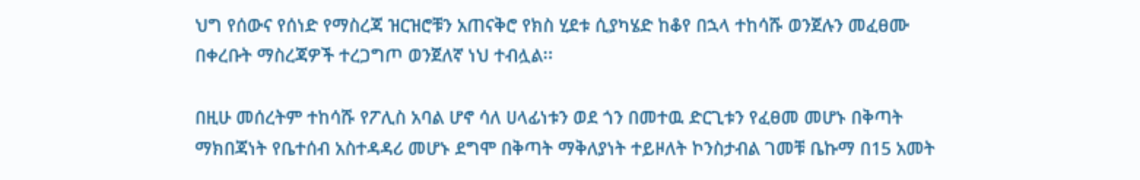ህግ የሰውና የሰነድ የማስረጃ ዝርዝሮቹን አጠናቅሮ የክስ ሂደቱ ሲያካሄድ ከቆየ በኋላ ተከሳሹ ወንጀሉን መፈፀሙ በቀረቡት ማስረጃዎች ተረጋግጦ ወንጀለኛ ነህ ተብሏል፡፡

በዚሁ መሰረትም ተከሳሹ የፖሊስ አባል ሆኖ ሳለ ሀላፊነቱን ወደ ጎን በመተዉ ድርጊቱን የፈፀመ መሆኑ በቅጣት ማክበጃነት የቤተሰብ አስተዳዳሪ መሆኑ ደግሞ በቅጣት ማቅለያነት ተይዞለት ኮንስታብል ገመቹ ቤኩማ በ15 አመት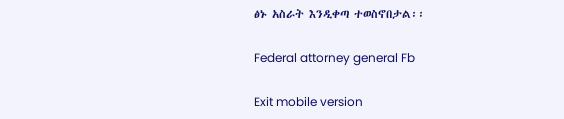ፅኑ አስራት እንዲቀጣ ተወስኖበታል፡፡

Federal attorney general Fb

Exit mobile version